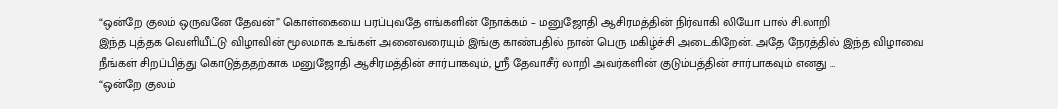“ஒன்றே குலம் ஒருவனே தேவன்” கொள்கையை பரப்புவதே எங்களின் நோக்கம் – மனுஜோதி ஆசிரமத்தின் நிர்வாகி லியோ பால் சி.லாறி
இந்த புத்தக வெளியீட்டு விழாவின் மூலமாக உங்கள் அனைவரையும் இங்கு காண்பதில் நான் பெரு மகிழ்ச்சி அடைகிறேன். அதே நேரத்தில் இந்த விழாவை நீங்கள் சிறப்பித்து கொடுத்ததற்காக மனுஜோதி ஆசிரமத்தின் சார்பாகவும், ஸ்ரீ தேவாசீர் லாறி அவர்களின் குடும்பத்தின் சார்பாகவும் எனது …
“ஒன்றே குலம்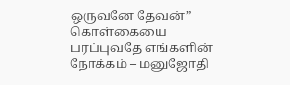ஒருவனே தேவன்” கொள்கையை பரப்புவதே எங்களின் நோக்கம் – மனுஜோதி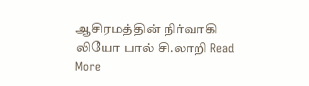ஆசிரமத்தின் நிர்வாகி லியோ பால் சி.லாறி Read More